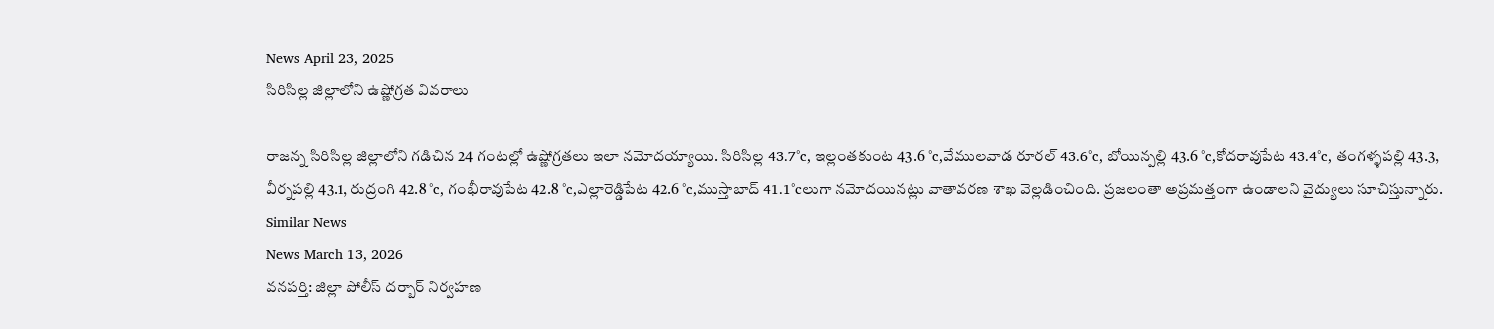News April 23, 2025
సిరిసిల్ల జిల్లాలోని ఉష్ణోగ్రత వివరాలు

రాజన్న సిరిసిల్ల జిల్లాలోని గడిచిన 24 గంటల్లో ఉష్ణోగ్రతలు ఇలా నమోదయ్యాయి. సిరిసిల్ల 43.7°c, ఇల్లంతకుంట 43.6 °c,వేములవాడ రూరల్ 43.6°c, బోయిన్పల్లి 43.6 °c,కోదరావుపేట 43.4°c, తంగళ్ళపల్లి 43.3, వీర్నపల్లి 43.1, రుద్రంగి 42.8 °c, గంభీరావుపేట 42.8 °c,ఎల్లారెడ్డిపేట 42.6 °c,ముస్తాబాద్ 41.1°cలుగా నమోదయినట్లు వాతావరణ శాఖ వెల్లడించింది. ప్రజలంతా అప్రమత్తంగా ఉండాలని వైద్యులు సూచిస్తున్నారు.
Similar News
News March 13, 2026
వనపర్తి: జిల్లా పోలీస్ దర్బార్ నిర్వహణ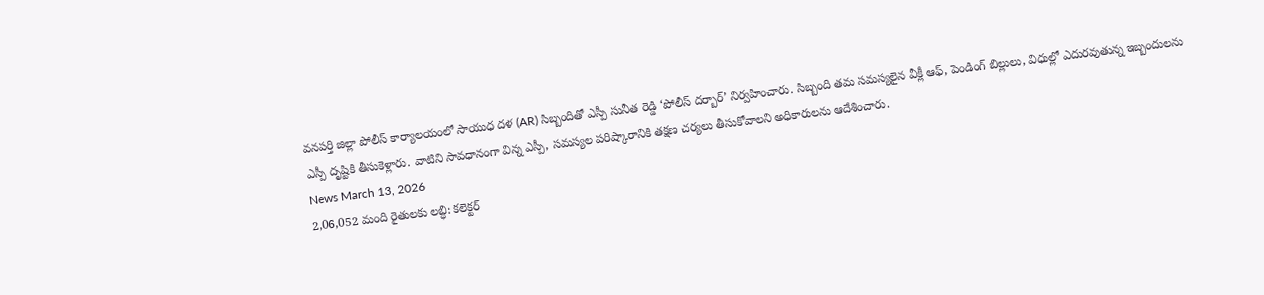వనపర్తి జిల్లా పోలీస్ కార్యాలయంలో సాయుధ దళ (AR) సిబ్బందితో ఎస్పీ సునీత రెడ్డి ‘పోలీస్ దర్బార్’ నిర్వహించారు. సిబ్బంది తమ సమస్యలైన వీక్లీ ఆఫ్, పెండింగ్ బిల్లులు, విధుల్లో ఎదురవుతున్న ఇబ్బందులను ఎస్పీ దృష్టికి తీసుకెళ్లారు. వాటిని సావధానంగా విన్న ఎస్పీ, సమస్యల పరిష్కారానికి తక్షణ చర్యలు తీసుకోవాలని అధికారులను ఆదేశించారు.
News March 13, 2026
2,06,052 మంది రైతులకు లబ్ధి: కలెక్టర్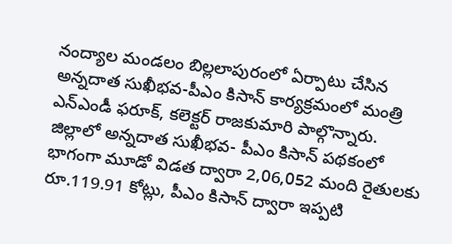నంద్యాల మండలం బిల్లలాపురంలో ఏర్పాటు చేసిన అన్నదాత సుఖీభవ-పీఎం కిసాన్ కార్యక్రమంలో మంత్రి ఎన్ఎండీ ఫరూక్, కలెక్టర్ రాజకుమారి పాల్గొన్నారు. జిల్లాలో అన్నదాత సుఖీభవ- పీఎం కిసాన్ పథకంలో భాగంగా మూడో విడత ద్వారా 2,06,052 మంది రైతులకు రూ.119.91 కోట్లు, పీఎం కిసాన్ ద్వారా ఇప్పటి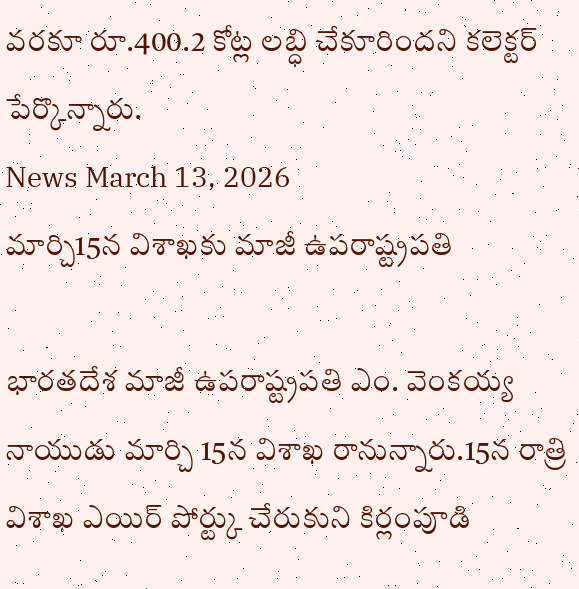వరకూ రూ.400.2 కోట్ల లబ్ధి చేకూరిందని కలెక్టర్ పేర్కొన్నారు.
News March 13, 2026
మార్చి15న విశాఖకు మాజీ ఉపరాష్ట్రపతి

భారతదేశ మాజీ ఉపరాష్ట్రపతి ఎం. వెంకయ్య నాయుడు మార్చి 15న విశాఖ రానున్నారు.15న రాత్రి విశాఖ ఎయిర్ పోర్ట్కు చేరుకుని కిర్లంపూడి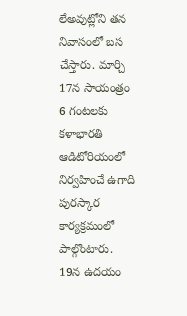లేఅవుట్లోని తన నివాసంలో బస చేస్తారు. మార్చి 17న సాయంత్రం 6 గంటలకు కళాభారతి ఆడిటోరియంలో నిర్వహించే ఉగాది పురస్కార కార్యక్రమంలో పాల్గొంటారు. 19న ఉదయం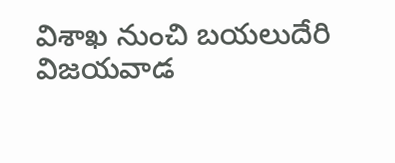విశాఖ నుంచి బయలుదేరి విజయవాడ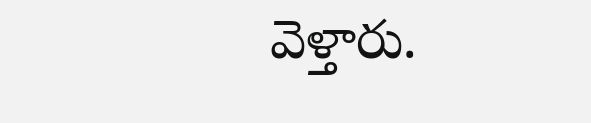వెళ్తారు.